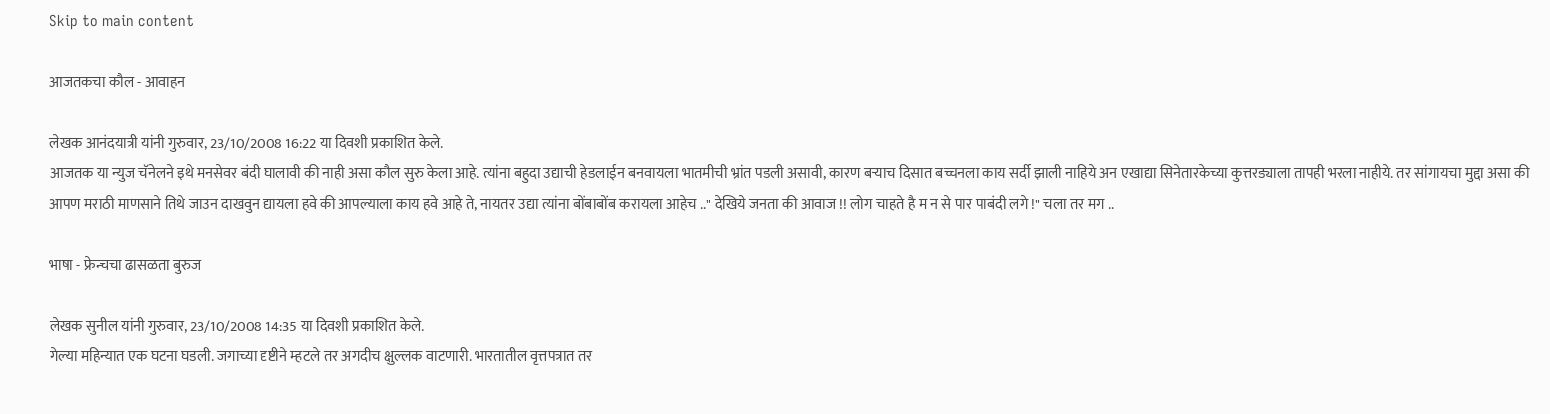Skip to main content

आजतकचा कौल - आवाहन

लेखक आनंदयात्री यांनी गुरुवार, 23/10/2008 16:22 या दिवशी प्रकाशित केले.
आजतक या न्युज चॅनेलने इथे मनसेवर बंदी घालावी की नाही असा कौल सुरु केला आहे. त्यांना बहुदा उद्याची हेडलाईन बनवायला भातमीची भ्रांत पडली असावी, कारण बर्‍याच दिसात बच्चनला काय सर्दी झाली नाहिये अन एखाद्या सिनेतारकेच्या कुत्तरड्याला तापही भरला नाहीये. तर सांगायचा मुद्दा असा की आपण मराठी माणसाने तिथे जाउन दाखवुन द्यायला हवे की आपल्याला काय हवे आहे ते, नायतर उद्या त्यांना बोंबाबोंब करायला आहेच .." देखिये जनता की आवाज !! लोग चाहते है म न से पार पाबंदी लगे !" चला तर मग ..

भाषा - फ्रेन्चचा ढासळता बुरुज

लेखक सुनील यांनी गुरुवार, 23/10/2008 14:35 या दिवशी प्रकाशित केले.
गेल्या महिन्यात एक घटना घडली. जगाच्या दृष्टीने म्हटले तर अगदीच क्षुल्लक वाटणारी. भारतातील वृत्तपत्रात तर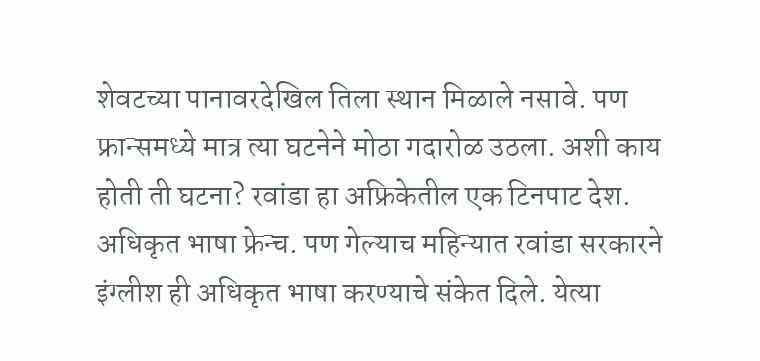शेवटच्या पानावरदेखिल तिला स्थान मिळाले नसावे. पण फ्रान्समध्ये मात्र त्या घटनेने मोठा गदारोळ उठला. अशी काय होती ती घटना? रवांडा हा अफ्रिकेतील एक टिनपाट देश. अधिकृत भाषा फ्रेन्च. पण गेल्याच महिन्यात रवांडा सरकारने इंग्लीश ही अधिकृत भाषा करण्याचे संकेत दिले. येत्या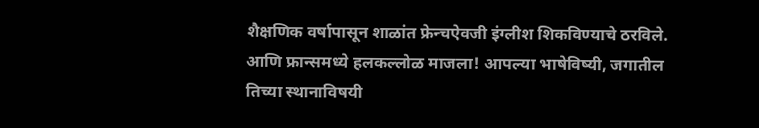शैक्षणिक वर्षापासून शाळांत फ्रेन्चऐवजी इंग्लीश शिकविण्याचे ठरविले. आणि फ्रान्समध्ये हलकल्लोळ माजला! आपल्या भाषेविष्यी, जगातील तिच्या स्थानाविषयी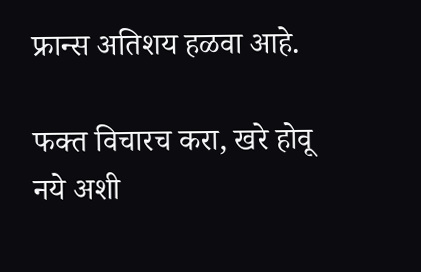फ्रान्स अतिशय हळवा आहे.

फक्त विचारच करा, खरे होवू नये अशी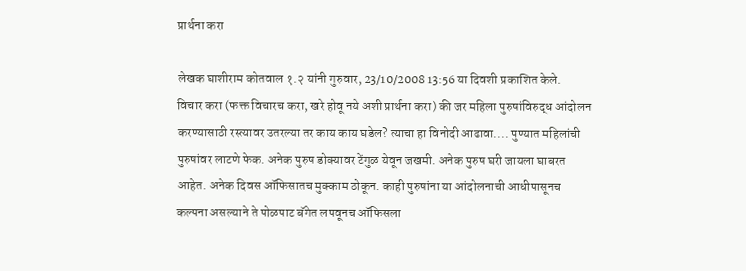प्रार्थना करा

लेखक घाशीराम कोतवाल १.२ यांनी गुरुवार, 23/10/2008 13:56 या दिवशी प्रकाशित केले.
विचार करा (फक्त विचारच करा, खरे होवू नये अशी प्रार्थना करा) की जर महिला पुरुषांविरुद्ध आंदोलन करण्यासाठी रस्त्यावर उतरल्या तर काय काय घडेल? त्याचा हा विनोदी आढावा.... पुण्यात महिलांची पुरुषांवर लाटणे फेक. अनेक पुरुष डोक्यावर टेंगुळ येवून जखमी. अनेक पुरुष घरी जायला घाबरत आहेत. अनेक दिवस ऑफिसातच मुक्काम ठोकून. काही पुरुषांना या आंदोलनाची आधीपासूनच कल्पना असल्याने ते पोळपाट बॅगेत लपवूनच ऑफिसला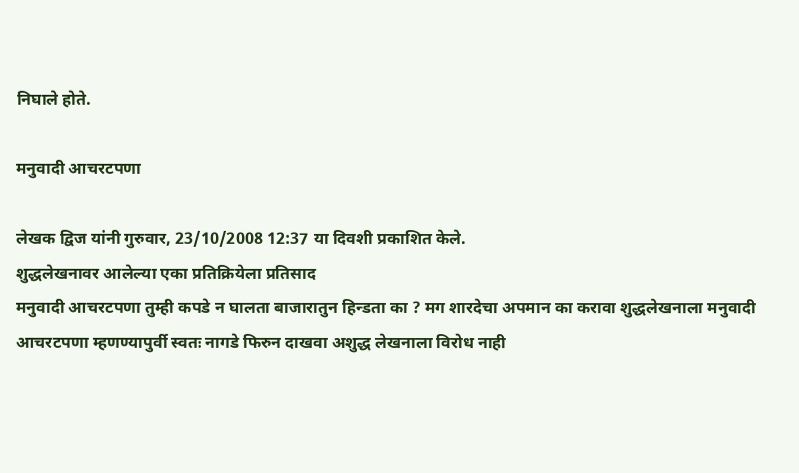निघाले होते.

मनुवादी आचरटपणा

लेखक द्विज यांनी गुरुवार, 23/10/2008 12:37 या दिवशी प्रकाशित केले.
शुद्धलेखनावर आलेल्या एका प्रतिक्रियेला प्रतिसाद
मनुवादी आचरटपणा तुम्ही कपडे न घालता बाजारातुन हिन्डता का ? मग शारदेचा अपमान का करावा शुद्धलेखनाला मनुवादी आचरटपणा म्हणण्यापुर्वी स्वतः नागडे फिरुन दाखवा अशुद्ध लेखनाला विरोध नाही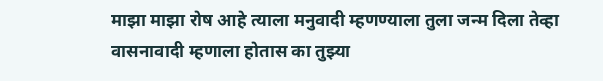माझा माझा रोष आहे त्याला मनुवादी म्हणण्याला तुला जन्म दिला तेव्हा वासनावादी म्हणाला होतास का तुझ्या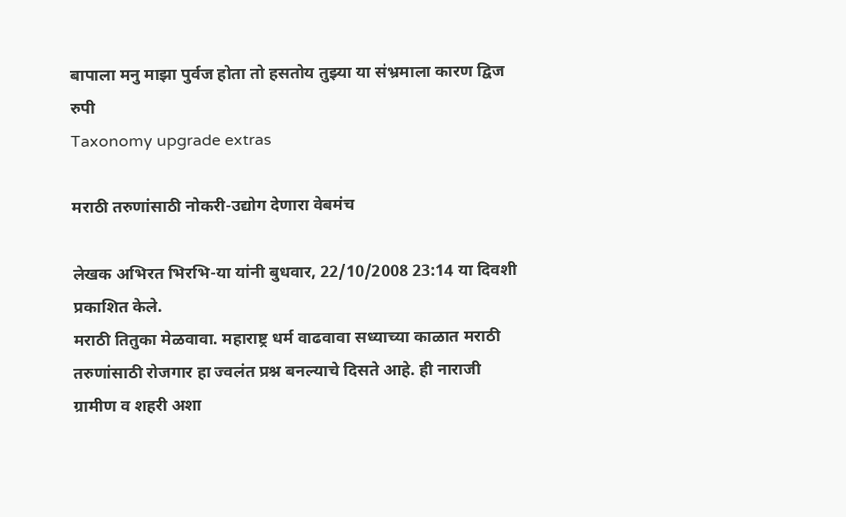बापाला मनु माझा पुर्वज होता तो हसतोय तुझ्या या स॑भ्रमाला कारण द्विज रुपी
Taxonomy upgrade extras

मराठी तरुणांसाठी नोकरी-उद्योग देणारा वेबमंच

लेखक अभिरत भिरभि-या यांनी बुधवार, 22/10/2008 23:14 या दिवशी प्रकाशित केले.
मराठी तितुका मेळवावा. महाराष्ट्र धर्म वाढवावा सध्याच्या काळात मराठी तरुणांसाठी रोजगार हा ज्वलंत प्रश्न बनल्याचे दिसते आहे. ही नाराजी ग्रामीण व शहरी अशा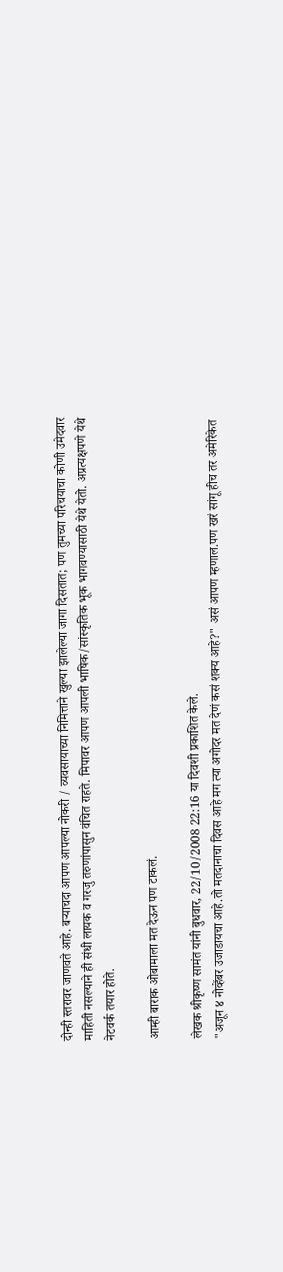दोन्ही स्तरावर जाणवते आहे. बर्‍याचदा आपण आपल्या नोकरी / व्यवसायाच्या निमित्ताने खुल्या झालेल्या जागा दिसतात; पण तुमच्या परिचयाचा कोणी उमेदवार माहिती नसल्याने ही संधी लायक व गरजु तरुणांपासुन वंचित राहते. मिपावर आपण आपली भाषिक/सांस्कृतिक भूक भागवण्यासाठी येथे येतो. अप्रत्यक्षपणे येथे नेटवर्क तयार होते.

आम्ही बाराक ओबामाला मत देऊन पण टाकलं.

लेखक श्रीकृष्ण सामंत यांनी बुधवार, 22/10/2008 22:16 या दिवशी प्रकाशित केले.
"अजून ४ नोव्हेंबर उजाडायचा आहे.तो मतदानाचा दिवस आहे मग त्या अगोदर मत देणं कसं शक्य आहे?" असं आपण म्हणाल.पण खरं सांगू हीच तर अमेरिकेत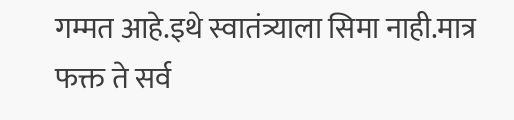गम्मत आहे.इथे स्वातंत्र्याला सिमा नाही.मात्र फक्त ते सर्व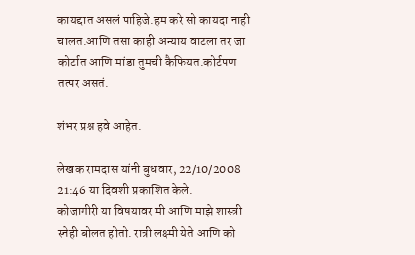कायद्दात असलं पाहिजे.हम करे सो कायदा नाही चालत.आणि तसा काही अन्याय वाटला तर जा कोर्टात आणि मांडा तुमची कैफियत.कोर्टपण तत्पर असतं.

शंभर प्रश्न हवे आहेत.

लेखक रामदास यांनी बुधवार, 22/10/2008 21:46 या दिवशी प्रकाशित केले.
कोजागीरी या विषयावर मी आणि माझे शास्त्री स्नेही बोलत होतो. रात्री लक्ष्मी येते आणि को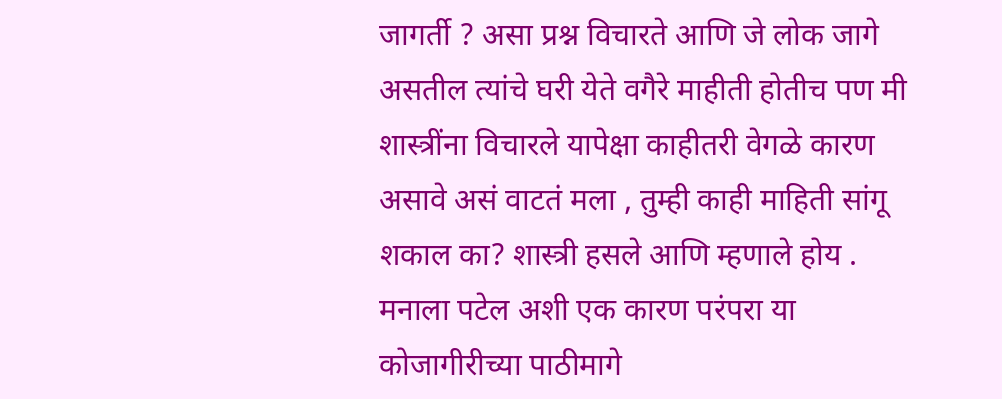जागर्ती ? असा प्रश्न विचारते आणि जे लोक जागे असतील त्यांचे घरी येते वगैरे माहीती होतीच पण मी शास्त्रींना विचारले यापेक्षा काहीतरी वेगळे कारण असावे असं वाटतं मला , तुम्ही काही माहिती सांगू शकाल का? शास्त्री हसले आणि म्हणाले होय . मनाला पटेल अशी एक कारण परंपरा या कोजागीरीच्या पाठीमागे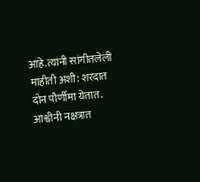आहे.त्यांनी सांगीतलेली माहीती अशी: शरदात दोन पौर्णीमा येतात. आश्वीनी नक्षत्रात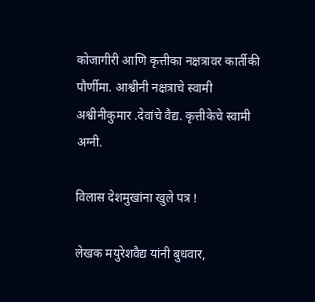कोजागीरी आणि कृत्तीका नक्षत्रावर कार्तीकी पौर्णीमा. आश्वीनी नक्षत्राचे स्वामी अश्वीनीकुमार .देवांचे वैद्य. कृत्तीकेचे स्वामी अग्नी.

विलास देशमुखांना खुले पत्र !

लेखक मयुरेशवैद्य यांनी बुधवार,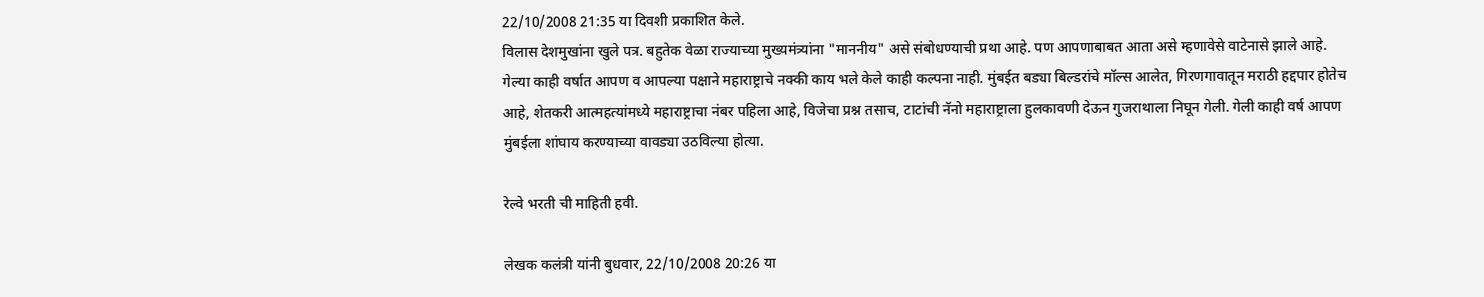22/10/2008 21:35 या दिवशी प्रकाशित केले.
विलास देशमुखांना खुले पत्र. बहुतेक वेळा राज्याच्या मुख्यमंत्र्यांना "माननीय" असे संबोधण्याची प्रथा आहे. पण आपणाबाबत आता असे म्हणावेसे वाटेनासे झाले आहे. गेल्या काही वर्षात आपण व आपल्या पक्षाने महाराष्ट्राचे नक्की काय भले केले काही कल्पना नाही. मुंबईत बड्या बिल्डरांचे मॉल्स आलेत, गिरणगावातून मराठी हद्दपार होतेच आहे, शेतकरी आत्महत्यांमध्ये महाराष्ट्राचा नंबर पहिला आहे, विजेचा प्रश्न तसाच, टाटांची नॅनो महाराष्ट्राला हुलकावणी देऊन गुजराथाला निघून गेली. गेली काही वर्ष आपण मुंबईला शांघाय करण्याच्या वावड्या उठविल्या होत्या.

रेल्वे भरती ची माहिती हवी.

लेखक कलंत्री यांनी बुधवार, 22/10/2008 20:26 या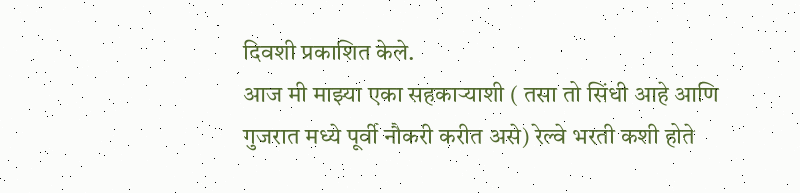दिवशी प्रकाशित केले.
आज मी माझ्या एका सहकार्‍याशी ( तसा तो सिंधी आहे आणि गुजरात मध्ये पूर्वी नौकरी करीत असे) रेल्वे भरती कशी होते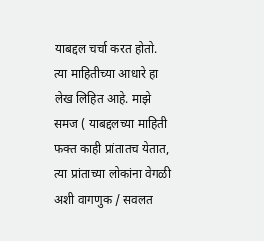याबद्दल चर्चा करत होतो. त्या माहितीच्या आधारे हा लेख लिहित आहे. माझे समज ( याबद्दलच्या माहिती फक्त काही प्रांतातच येतात, त्या प्रांताच्या लोकांना वेगळी अशी वागणुक / सवलत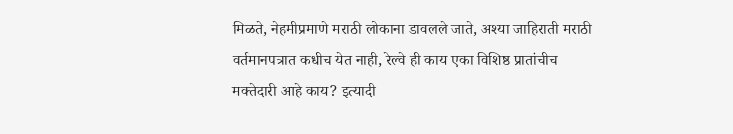मिळते, नेहमीप्रमाणे मराठी लोकाना डावलले जाते, अश्या जाहिराती मराठी वर्तमानपत्रात कधीच येत नाही, रेल्वे ही काय एका विशिष्ठ प्रातांचीच मक्तेदारी आहे काय? इत्यादी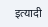इत्यादी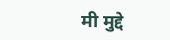मी मुद्दे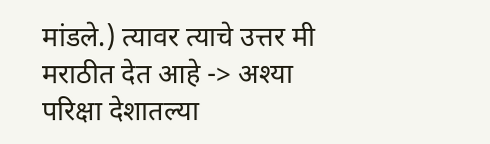मांडले.) त्यावर त्याचे उत्तर मी मराठीत देत आहे -> अश्या परिक्षा देशातल्या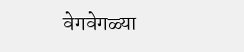वेगवेगळ्या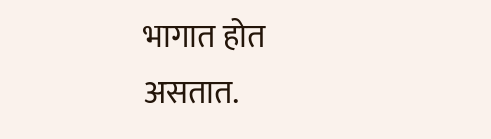भागात होत असतात.